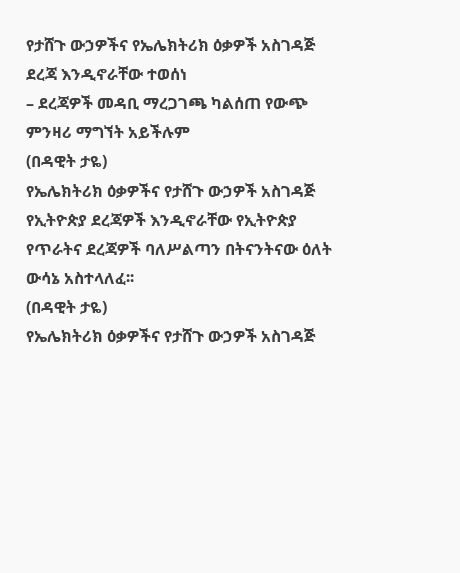የታሸጉ ውኃዎችና የኤሌክትሪክ ዕቃዎች አስገዳጅ ደረጃ እንዲኖራቸው ተወሰነ
– ደረጃዎች መዳቢ ማረጋገጫ ካልሰጠ የውጭ ምንዛሪ ማግኘት አይችሉም
(በዳዊት ታዬ)
የኤሌክትሪክ ዕቃዎችና የታሸጉ ውኃዎች አስገዳጅ የኢትዮጵያ ደረጃዎች እንዲኖራቸው የኢትዮጵያ የጥራትና ደረጃዎች ባለሥልጣን በትናንትናው ዕለት ውሳኔ አስተላለፈ፡፡
(በዳዊት ታዬ)
የኤሌክትሪክ ዕቃዎችና የታሸጉ ውኃዎች አስገዳጅ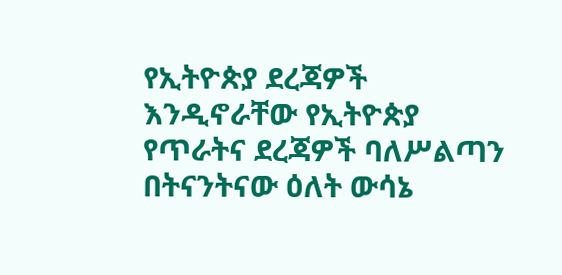የኢትዮጵያ ደረጃዎች እንዲኖራቸው የኢትዮጵያ የጥራትና ደረጃዎች ባለሥልጣን በትናንትናው ዕለት ውሳኔ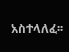አስተላለፈ፡፡